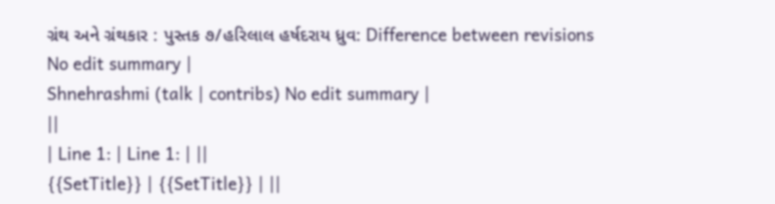ગ્રંથ અને ગ્રંથકાર : પુસ્તક ૭/હરિલાલ હર્ષદરાય ધ્રુવ: Difference between revisions
No edit summary |
Shnehrashmi (talk | contribs) No edit summary |
||
| Line 1: | Line 1: | ||
{{SetTitle}} | {{SetTitle}} | ||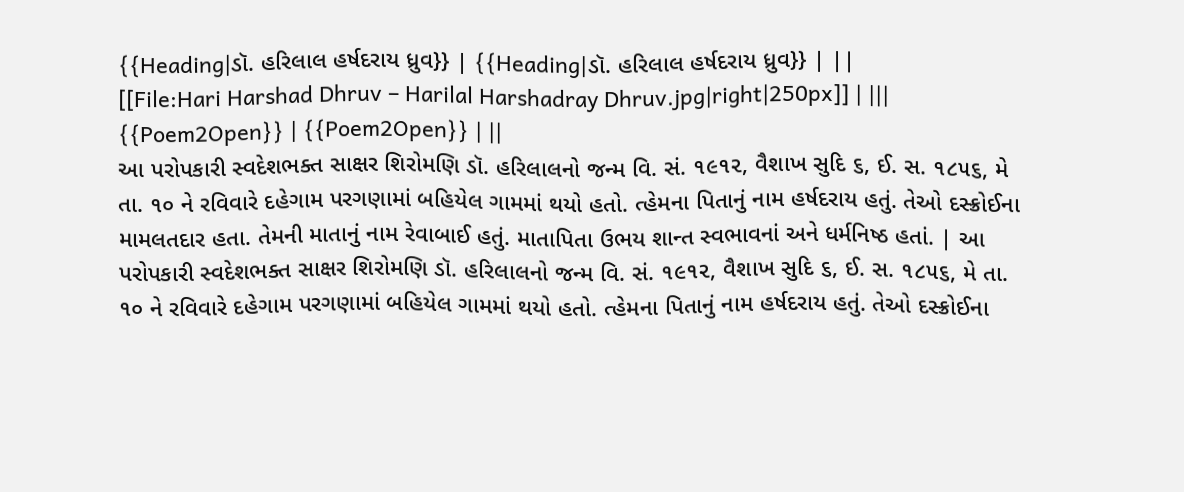{{Heading|ડૉ. હરિલાલ હર્ષદરાય ધ્રુવ}} | {{Heading|ડૉ. હરિલાલ હર્ષદરાય ધ્રુવ}} | ||
[[File:Hari Harshad Dhruv – Harilal Harshadray Dhruv.jpg|right|250px]] | |||
{{Poem2Open}} | {{Poem2Open}} | ||
આ પરોપકારી સ્વદેશભક્ત સાક્ષર શિરોમણિ ડૉ. હરિલાલનો જન્મ વિ. સં. ૧૯૧૨, વૈશાખ સુદિ ૬, ઈ. સ. ૧૮૫૬, મે તા. ૧૦ ને રવિવારે દહેગામ પરગણામાં બહિયેલ ગામમાં થયો હતો. ત્હેમના પિતાનું નામ હર્ષદરાય હતું. તેઓ દસ્ક્રોઈના મામલતદાર હતા. તેમની માતાનું નામ રેવાબાઈ હતું. માતાપિતા ઉભય શાન્ત સ્વભાવનાં અને ધર્મનિષ્ઠ હતાં. | આ પરોપકારી સ્વદેશભક્ત સાક્ષર શિરોમણિ ડૉ. હરિલાલનો જન્મ વિ. સં. ૧૯૧૨, વૈશાખ સુદિ ૬, ઈ. સ. ૧૮૫૬, મે તા. ૧૦ ને રવિવારે દહેગામ પરગણામાં બહિયેલ ગામમાં થયો હતો. ત્હેમના પિતાનું નામ હર્ષદરાય હતું. તેઓ દસ્ક્રોઈના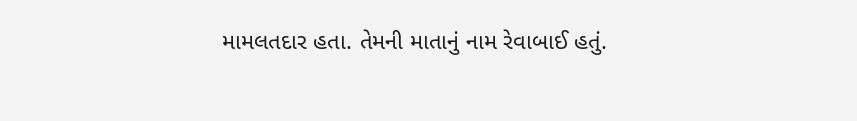મામલતદાર હતા. તેમની માતાનું નામ રેવાબાઈ હતું.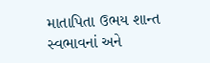માતાપિતા ઉભય શાન્ત સ્વભાવનાં અને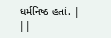ધર્મનિષ્ઠ હતાં. | ||